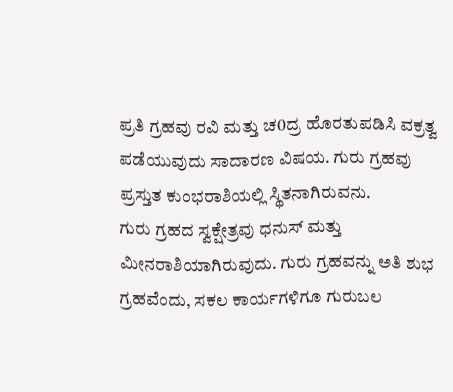ಪ್ರತಿ ಗ್ರಹವು ರವಿ ಮತ್ತು ಚ0ದ್ರ ಹೊರತುಪಡಿಸಿ ವಕ್ರತ್ವ ಪಡೆಯುವುದು ಸಾದಾರಣ ವಿಷಯ. ಗುರು ಗ್ರಹವು ಪ್ರಸ್ತುತ ಕುಂಭರಾಶಿಯಲ್ಲಿ ಸ್ಥಿತನಾಗಿರುವನು.
ಗುರು ಗ್ರಹದ ಸ್ವಕ್ಷೇತ್ರವು ಧನುಸ್ ಮತ್ತು ಮೀನರಾಶಿಯಾಗಿರುವುದು. ಗುರು ಗ್ರಹವನ್ನು ಅತಿ ಶುಭ ಗ್ರಹವೆಂದು, ಸಕಲ ಕಾರ್ಯಗಳಿಗೂ ಗುರುಬಲ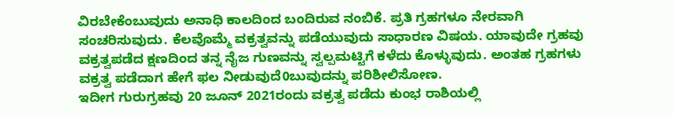ವಿರಬೇಕೆಂಬುವುದು ಅನಾಧಿ ಕಾಲದಿಂದ ಬಂದಿರುವ ನಂಬಿಕೆ. ಪ್ರತಿ ಗ್ರಹಗಳೂ ನೇರವಾಗಿ ಸಂಚರಿಸುವುದು. ಕೆಲವೊಮ್ಮೆ ವಕ್ರತ್ವವನ್ನು ಪಡೆಯುವುದು ಸಾಧಾರಣ ವಿಷಯ. ಯಾವುದೇ ಗ್ರಹವು ವಕ್ರತ್ವಪಡೆದ ಕ್ಷಣದಿಂದ ತನ್ನ ನೈಜ ಗುಣವನ್ನು ಸ್ವಲ್ಪಮಟ್ಟಿಗೆ ಕಳೆದು ಕೊಳ್ಳುವುದು. ಅಂತಹ ಗ್ರಹಗಳು ವಕ್ರತ್ವ ಪಡೆದಾಗ ಹೇಗೆ ಫಲ ನೀಡುವುದೆ0ಬುವುದನ್ನು ಪರಿಶೀಲಿಸೋಣ.
ಇದೀಗ ಗುರುಗ್ರಹವು 20 ಜೂನ್ 2021ರಂದು ವಕ್ರತ್ವ ಪಡೆದು ಕುಂಭ ರಾಶಿಯಲ್ಲಿ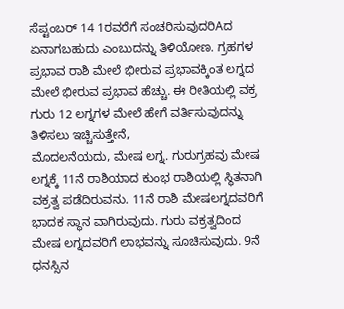ಸೆಪ್ಟಂಬರ್ 14 1ರವರೆಗೆ ಸಂಚರಿಸುವುದರಿAದ ಏನಾಗಬಹುದು ಎಂಬುದನ್ನು ತಿಳಿಯೋಣ. ಗ್ರಹಗಳ ಪ್ರಭಾವ ರಾಶಿ ಮೇಲೆ ಭೀರುವ ಪ್ರಭಾವಕ್ಕಿಂತ ಲಗ್ನದ ಮೇಲೆ ಭೀರುವ ಪ್ರಭಾವ ಹೆಚ್ಚು. ಈ ರೀತಿಯಲ್ಲಿ ವಕ್ರ ಗುರು 12 ಲಗ್ನಗಳ ಮೇಲೆ ಹೇಗೆ ವರ್ತಿಸುವುದನ್ನು ತಿಳಿಸಲು ಇಚ್ಚಿಸುತ್ತೇನೆ,
ಮೊದಲನೆಯದು, ಮೇಷ ಲಗ್ನ. ಗುರುಗ್ರಹವು ಮೇಷ ಲಗ್ನಕ್ಕೆ 11ನೆ ರಾಶಿಯಾದ ಕುಂಭ ರಾಶಿಯಲ್ಲಿ ಸ್ಥಿತನಾಗಿ ವಕ್ರತ್ವ ಪಡೆದಿರುವನು. 11ನೆ ರಾಶಿ ಮೇಷಲಗ್ನದವರಿಗೆ ಭಾದಕ ಸ್ಥಾನ ವಾಗಿರುವುದು. ಗುರು ವಕ್ರತ್ವದಿಂದ ಮೇಷ ಲಗ್ನದವರಿಗೆ ಲಾಭವನ್ನು ಸೂಚಿಸುವುದು. 9ನೆ ಧನಸ್ಸಿನ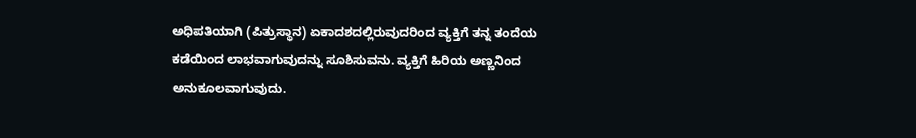ಅಧಿಪತಿಯಾಗಿ (ಪಿತ್ರುಸ್ಥಾನ) ಏಕಾದಶದಲ್ಲಿರುವುದರಿಂದ ವ್ಯಕ್ತಿಗೆ ತನ್ನ ತಂದೆಯ ಕಡೆಯಿಂದ ಲಾಭವಾಗುವುದನ್ನು ಸೂಶಿಸುವನು. ವ್ಯಕ್ತಿಗೆ ಹಿರಿಯ ಅಣ್ಣನಿಂದ ಅನುಕೂಲವಾಗುವುದು.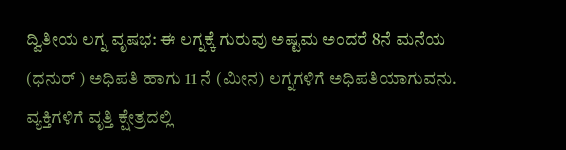ದ್ವಿತೀಯ ಲಗ್ನ ವೃಷಭ: ಈ ಲಗ್ನಕ್ಕೆ ಗುರುವು ಅಷ್ಟಮ ಅಂದರೆ 8ನೆ ಮನೆಯ (ಧನುರ್ ) ಅಧಿಪತಿ ಹಾಗು 11 ನೆ (ಮೀನ) ಲಗ್ನಗಳಿಗೆ ಅಧಿಪತಿಯಾಗುವನು. ವ್ಯಕ್ತಿಗಳಿಗೆ ವೃತ್ತಿ ಕ್ಷೇತ್ರದಲ್ಲಿ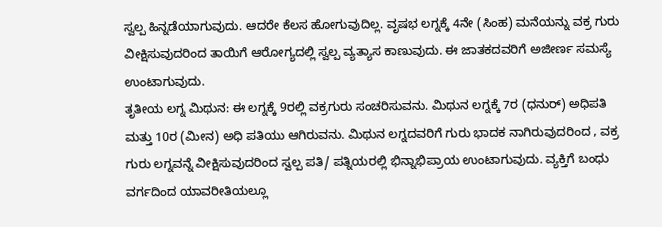ಸ್ವಲ್ಪ ಹಿನ್ನಡೆಯಾಗುವುದು. ಆದರೇ ಕೆಲಸ ಹೋಗುವುದಿಲ್ಲ. ವೃಷಭ ಲಗ್ನಕ್ಕೆ 4ನೇ (ಸಿಂಹ) ಮನೆಯನ್ನು ವಕ್ರ ಗುರು ವೀಕ್ಷಿಸುವುದರಿಂದ ತಾಯಿಗೆ ಆರೋಗ್ಯದಲ್ಲಿ ಸ್ವಲ್ಪ ವ್ಯತ್ಯಾಸ ಕಾಣುವುದು. ಈ ಜಾತಕದವರಿಗೆ ಅಜೀರ್ಣ ಸಮಸ್ಯೆ ಉಂಟಾಗುವುದು.
ತೃತೀಯ ಲಗ್ನ ಮಿಥುನ: ಈ ಲಗ್ನಕ್ಕೆ 9ರಲ್ಲಿ ವಕ್ರಗುರು ಸಂಚರಿಸುವನು. ಮಿಥುನ ಲಗ್ನಕ್ಕೆ 7ರ (ಧನುರ್) ಅಧಿಪತಿ ಮತ್ತು 10ರ (ಮೀನ) ಅಧಿ ಪತಿಯು ಆಗಿರುವನು. ಮಿಥುನ ಲಗ್ನದವರಿಗೆ ಗುರು ಭಾದಕ ನಾಗಿರುವುದರಿಂದ , ವಕ್ರ ಗುರು ಲಗ್ನವನ್ನೆ ವೀಕ್ಷಿಸುವುದರಿಂದ ಸ್ವಲ್ಪ ಪತಿ/ ಪತ್ನಿಯರಲ್ಲಿ ಭಿನ್ನಾಭಿಪ್ರಾಯ ಉಂಟಾಗುವುದು. ವ್ಯಕ್ತಿಗೆ ಬಂಧು ವರ್ಗದಿಂದ ಯಾವರೀತಿಯಲ್ಲೂ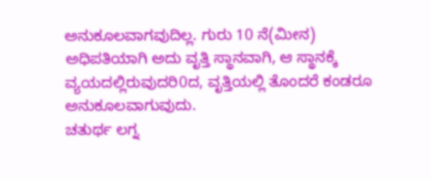ಅನುಕೂಲವಾಗವುದಿಲ್ಲ. ಗುರು 10 ನೆ(ಮೀನ) ಅಧಿಪತಿಯಾಗಿ ಅದು ವೃತ್ತಿ ಸ್ಥಾನವಾಗಿ, ಆ ಸ್ಥಾನಕ್ಕೆ ವ್ಯಯದಲ್ಲಿರುವುದರಿ0ದ, ವೃತ್ತಿಯಲ್ಲಿ ತೊಂದರೆ ಕಂಡರೂ ಅನುಕೂಲವಾಗುವುದು.
ಚತುರ್ಥ ಲಗ್ನ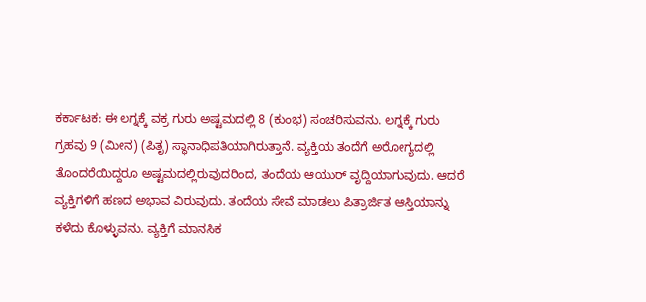ಕರ್ಕಾಟಕ: ಈ ಲಗ್ನಕ್ಕೆ ವಕ್ರ ಗುರು ಅಷ್ಟಮದಲ್ಲಿ 8 (ಕುಂಭ) ಸಂಚರಿಸುವನು. ಲಗ್ನಕ್ಕೆ ಗುರು ಗ್ರಹವು 9 (ಮೀನ) (ಪಿತೃ) ಸ್ಥಾನಾಧಿಪತಿಯಾಗಿರುತ್ತಾನೆ. ವ್ಯಕ್ತಿಯ ತಂದೆಗೆ ಅರೋಗ್ಯದಲ್ಲಿ ತೊಂದರೆಯಿದ್ದರೂ ಅಷ್ಟಮದಲ್ಲಿರುವುದರಿಂದ, ತಂದೆಯ ಆಯುರ್ ವೃದ್ದಿಯಾಗುವುದು. ಆದರೆ ವ್ಯಕ್ತಿಗಳಿಗೆ ಹಣದ ಅಭಾವ ವಿರುವುದು. ತಂದೆಯ ಸೇವೆ ಮಾಡಲು ಪಿತ್ರಾರ್ಜಿತ ಆಸ್ತಿಯಾನ್ನು ಕಳೆದು ಕೊಳ್ಳುವನು. ವ್ಯಕ್ತಿಗೆ ಮಾನಸಿಕ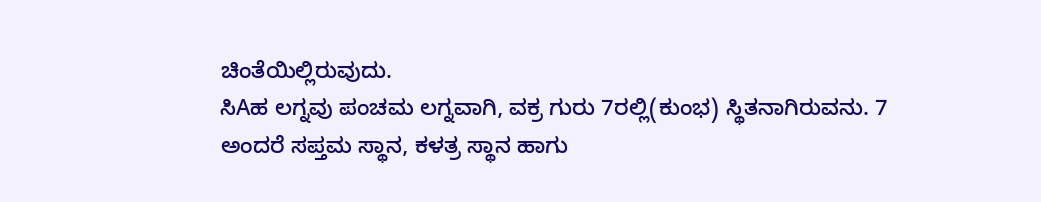ಚಿಂತೆಯಿಲ್ಲಿರುವುದು.
ಸಿAಹ ಲಗ್ನವು ಪಂಚಮ ಲಗ್ನವಾಗಿ, ವಕ್ರ ಗುರು 7ರಲ್ಲಿ(ಕುಂಭ) ಸ್ಥಿತನಾಗಿರುವನು. 7 ಅಂದರೆ ಸಪ್ತಮ ಸ್ಥಾನ, ಕಳತ್ರ ಸ್ಥಾನ ಹಾಗು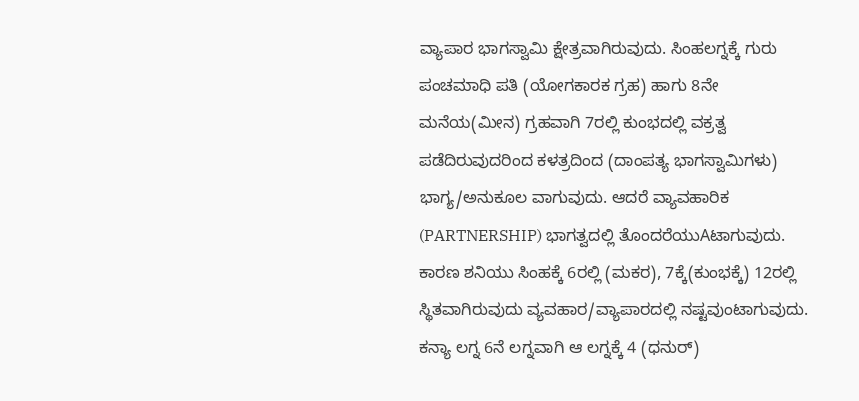ವ್ಯಾಪಾರ ಭಾಗಸ್ವಾಮಿ ಕ್ಷೇತ್ರವಾಗಿರುವುದು. ಸಿಂಹಲಗ್ನಕ್ಕೆ ಗುರು ಪಂಚಮಾಧಿ ಪತಿ (ಯೋಗಕಾರಕ ಗ್ರಹ) ಹಾಗು 8ನೇ ಮನೆಯ(ಮೀನ) ಗ್ರಹವಾಗಿ 7ರಲ್ಲಿ ಕುಂಭದಲ್ಲಿ ವಕ್ರತ್ವ ಪಡೆದಿರುವುದರಿಂದ ಕಳತ್ರದಿಂದ (ದಾಂಪತ್ಯ ಭಾಗಸ್ವಾಮಿಗಳು) ಭಾಗ್ಯ/ಅನುಕೂಲ ವಾಗುವುದು. ಆದರೆ ವ್ಯಾವಹಾರಿಕ (PARTNERSHIP) ಭಾಗತ್ವದಲ್ಲಿ ತೊಂದರೆಯುAಟಾಗುವುದು. ಕಾರಣ ಶನಿಯು ಸಿಂಹಕ್ಕೆ 6ರಲ್ಲಿ (ಮಕರ), 7ಕ್ಕೆ(ಕುಂಭಕ್ಕೆ) 12ರಲ್ಲಿ ಸ್ಥಿತವಾಗಿರುವುದು ವ್ಯವಹಾರ/ವ್ಯಾಪಾರದಲ್ಲಿ ನಷ್ಟವುಂಟಾಗುವುದು.
ಕನ್ಯಾ ಲಗ್ನ 6ನೆ ಲಗ್ನವಾಗಿ ಆ ಲಗ್ನಕ್ಕೆ 4 (ಧನುರ್)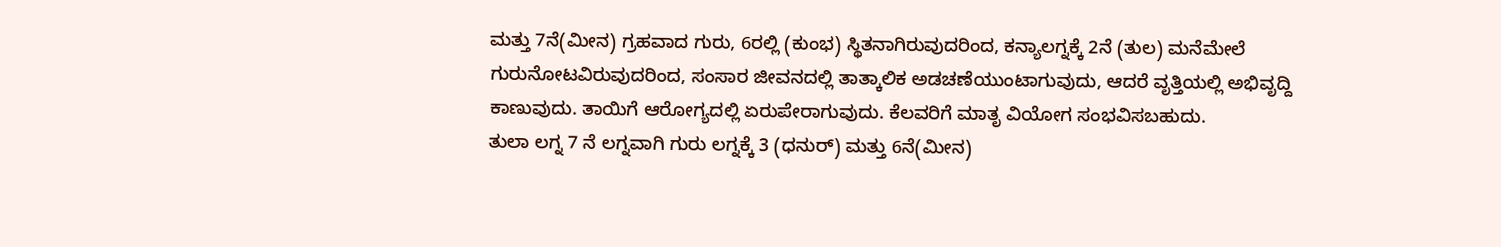ಮತ್ತು 7ನೆ(ಮೀನ) ಗ್ರಹವಾದ ಗುರು, 6ರಲ್ಲಿ (ಕುಂಭ) ಸ್ಥಿತನಾಗಿರುವುದರಿಂದ, ಕನ್ಯಾಲಗ್ನಕ್ಕೆ 2ನೆ (ತುಲ) ಮನೆಮೇಲೆ ಗುರುನೋಟವಿರುವುದರಿಂದ, ಸಂಸಾರ ಜೀವನದಲ್ಲಿ ತಾತ್ಕಾಲಿಕ ಅಡಚಣೆಯುಂಟಾಗುವುದು, ಆದರೆ ವೃತ್ತಿಯಲ್ಲಿ ಅಭಿವೃದ್ದಿ ಕಾಣುವುದು. ತಾಯಿಗೆ ಆರೋಗ್ಯದಲ್ಲಿ ಏರುಪೇರಾಗುವುದು. ಕೆಲವರಿಗೆ ಮಾತೃ ವಿಯೋಗ ಸಂಭವಿಸಬಹುದು.
ತುಲಾ ಲಗ್ನ 7 ನೆ ಲಗ್ನವಾಗಿ ಗುರು ಲಗ್ನಕ್ಕೆ 3 (ಧನುರ್) ಮತ್ತು 6ನೆ(ಮೀನ)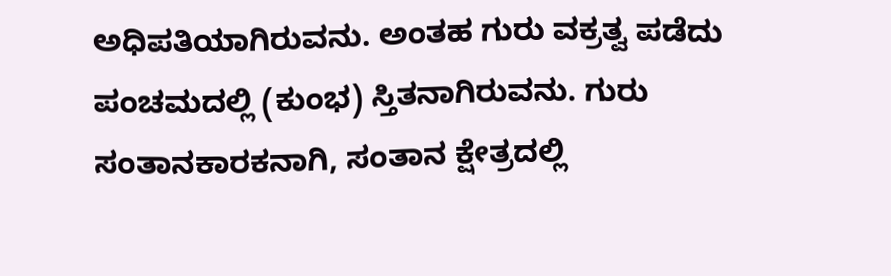ಅಧಿಪತಿಯಾಗಿರುವನು. ಅಂತಹ ಗುರು ವಕ್ರತ್ವ ಪಡೆದು ಪಂಚಮದಲ್ಲಿ (ಕುಂಭ) ಸ್ತಿತನಾಗಿರುವನು. ಗುರು ಸಂತಾನಕಾರಕನಾಗಿ, ಸಂತಾನ ಕ್ಷೇತ್ರದಲ್ಲಿ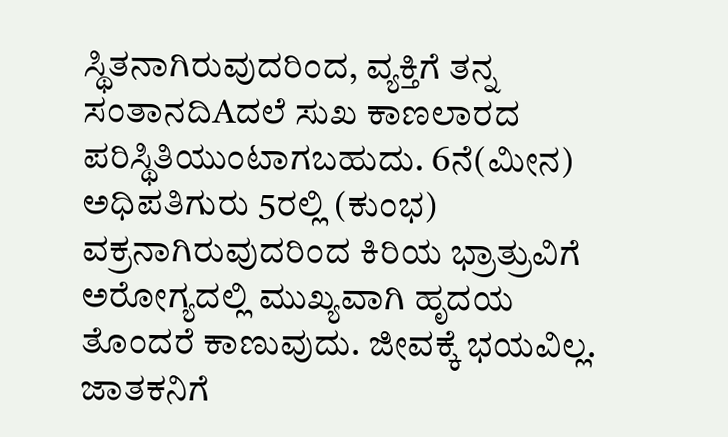ಸ್ಥಿತನಾಗಿರುವುದರಿಂದ, ವ್ಯಕ್ತಿಗೆ ತನ್ನ ಸಂತಾನದಿAದಲೆ ಸುಖ ಕಾಣಲಾರದ ಪರಿಸ್ಥಿತಿಯುಂಟಾಗಬಹುದು. 6ನೆ(ಮೀನ) ಅಧಿಪತಿಗುರು 5ರಲ್ಲಿ (ಕುಂಭ) ವಕ್ರನಾಗಿರುವುದರಿಂದ ಕಿರಿಯ ಭ್ರಾತ್ರುವಿಗೆ ಅರೋಗ್ಯದಲ್ಲಿ ಮುಖ್ಯವಾಗಿ ಹೃದಯ ತೊಂದರೆ ಕಾಣುವುದು. ಜೀವಕ್ಕೆ ಭಯವಿಲ್ಲ. ಜಾತಕನಿಗೆ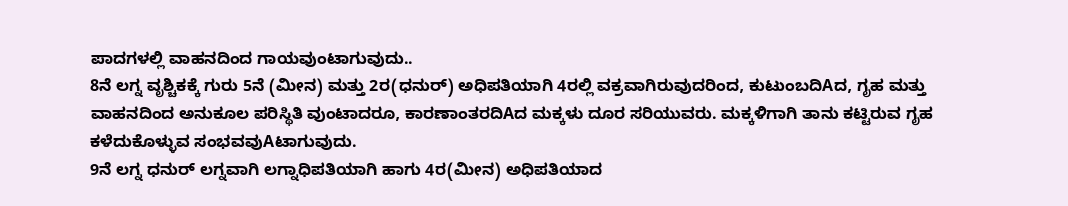ಪಾದಗಳಲ್ಲಿ ವಾಹನದಿಂದ ಗಾಯವುಂಟಾಗುವುದು..
8ನೆ ಲಗ್ನ ವೃಶ್ಚಿಕಕ್ಕೆ ಗುರು 5ನೆ (ಮೀನ) ಮತ್ತು 2ರ(ಧನುರ್) ಅಧಿಪತಿಯಾಗಿ 4ರಲ್ಲಿ ವಕ್ರವಾಗಿರುವುದರಿಂದ, ಕುಟುಂಬದಿAದ, ಗೃಹ ಮತ್ತು ವಾಹನದಿಂದ ಅನುಕೂಲ ಪರಿಸ್ಥಿತಿ ವುಂಟಾದರೂ, ಕಾರಣಾಂತರದಿAದ ಮಕ್ಕಳು ದೂರ ಸರಿಯುವರು. ಮಕ್ಕಳಿಗಾಗಿ ತಾನು ಕಟ್ಟಿರುವ ಗೃಹ ಕಳೆದುಕೊಳ್ಳುವ ಸಂಭವವುAಟಾಗುವುದು.
9ನೆ ಲಗ್ನ ಧನುರ್ ಲಗ್ನವಾಗಿ ಲಗ್ನಾಧಿಪತಿಯಾಗಿ ಹಾಗು 4ರ(ಮೀನ) ಅಧಿಪತಿಯಾದ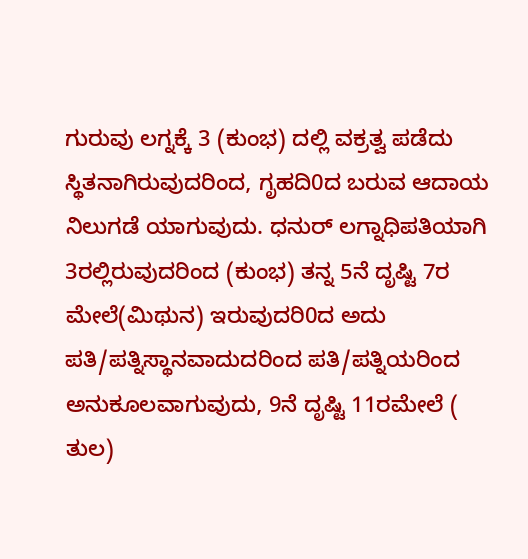ಗುರುವು ಲಗ್ನಕ್ಕೆ 3 (ಕುಂಭ) ದಲ್ಲಿ ವಕ್ರತ್ವ ಪಡೆದು ಸ್ಥಿತನಾಗಿರುವುದರಿಂದ, ಗೃಹದಿ0ದ ಬರುವ ಆದಾಯ ನಿಲುಗಡೆ ಯಾಗುವುದು. ಧನುರ್ ಲಗ್ನಾಧಿಪತಿಯಾಗಿ 3ರಲ್ಲಿರುವುದರಿಂದ (ಕುಂಭ) ತನ್ನ 5ನೆ ದೃಷ್ಟಿ 7ರ ಮೇಲೆ(ಮಿಥುನ) ಇರುವುದರಿ0ದ ಅದು ಪತಿ/ಪತ್ನಿಸ್ಥಾನವಾದುದರಿಂದ ಪತಿ/ಪತ್ನಿಯರಿಂದ ಅನುಕೂಲವಾಗುವುದು, 9ನೆ ದೃಷ್ಟಿ 11ರಮೇಲೆ ( ತುಲ)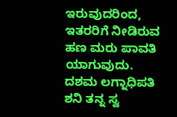ಇರುವುದರಿಂದ, ಇತರರಿಗೆ ನೀಡಿರುವ ಹಣ ಮರು ಪಾವತಿ ಯಾಗುವುದು.
ದಶಮ ಲಗ್ನಾಧಿಪತಿ ಶನಿ ತನ್ನ ಸ್ವ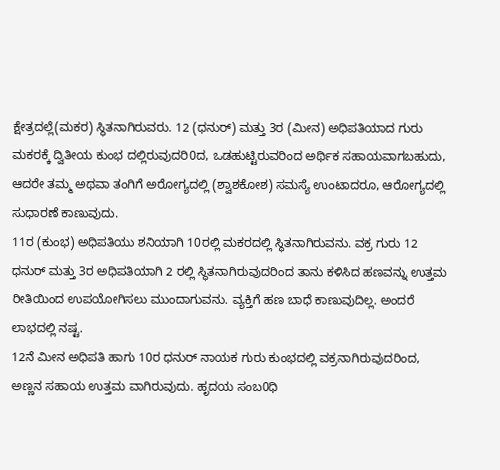ಕ್ಷೇತ್ರದಲ್ಲೆ(ಮಕರ) ಸ್ಥಿತನಾಗಿರುವರು. 12 (ಧನುರ್) ಮತ್ತು 3ರ (ಮೀನ) ಅಧಿಪತಿಯಾದ ಗುರು ಮಕರಕ್ಕೆ ದ್ವಿತೀಯ ಕುಂಭ ದಲ್ಲಿರುವುದರಿ0ದ, ಒಡಹುಟ್ಟಿರುವರಿಂದ ಅರ್ಥಿಕ ಸಹಾಯವಾಗಬಹುದು, ಆದರೇ ತಮ್ಮ ಅಥವಾ ತಂಗಿಗೆ ಅರೋಗ್ಯದಲ್ಲಿ (ಶ್ವಾಶಕೋಶ) ಸಮಸ್ಯೆ ಉಂಟಾದರೂ, ಆರೋಗ್ಯದಲ್ಲಿ ಸುಧಾರಣೆ ಕಾಣುವುದು.
11ರ (ಕುಂಭ) ಅಧಿಪತಿಯು ಶನಿಯಾಗಿ 10ರಲ್ಲಿ ಮಕರದಲ್ಲಿ ಸ್ಥಿತನಾಗಿರುವನು. ವಕ್ರ ಗುರು 12 ಧನುರ್ ಮತ್ತು 3ರ ಅಧಿಪತಿಯಾಗಿ 2 ರಲ್ಲಿ ಸ್ಥಿತನಾಗಿರುವುದರಿಂದ ತಾನು ಕಳಿಸಿದ ಹಣವನ್ನು ಉತ್ತಮ ರೀತಿಯಿಂದ ಉಪಯೋಗಿಸಲು ಮುಂದಾಗುವನು. ವ್ಯಕ್ತಿಗೆ ಹಣ ಬಾಧೆ ಕಾಣುವುದಿಲ್ಲ. ಅಂದರೆ ಲಾಭದಲ್ಲಿ ನಷ್ಟ.
12ನೆ ಮೀನ ಅಧಿಪತಿ ಹಾಗು 10ರ ಧನುರ್ ನಾಯಕ ಗುರು ಕುಂಭದಲ್ಲಿ ವಕ್ರನಾಗಿರುವುದರಿಂದ, ಅಣ್ಣನ ಸಹಾಯ ಉತ್ತಮ ವಾಗಿರುವುದು. ಹೃದಯ ಸಂಬ0ಧಿ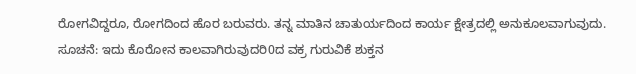ರೋಗವಿದ್ದರೂ, ರೋಗದಿಂದ ಹೊರ ಬರುವರು. ತನ್ನ ಮಾತಿನ ಚಾತುರ್ಯದಿಂದ ಕಾರ್ಯ ಕ್ಷೇತ್ರದಲ್ಲಿ ಅನುಕೂಲವಾಗುವುದು.
ಸೂಚನೆ: ಇದು ಕೊರೋನ ಕಾಲವಾಗಿರುವುದರಿ0ದ ವಕ್ರ ಗುರುವಿಕೆ ಶುಕ್ತನ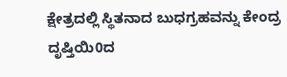ಕ್ಷೇತ್ರದಲ್ಲಿ ಸ್ಥಿತನಾದ ಬುಧಗ್ರಹವನ್ನು ಕೇಂದ್ರ ದೃಷ್ತಿಯಿ0ದ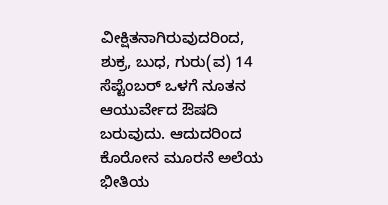ವೀಕ್ಷಿತನಾಗಿರುವುದರಿಂದ, ಶುಕ್ರ, ಬುಧ, ಗುರು(ವ) 14 ಸೆಪ್ಟೆಂಬರ್ ಒಳಗೆ ನೂತನ ಆಯುರ್ವೇದ ಔಷದಿ ಬರುವುದು. ಆದುದರಿಂದ ಕೊರೋನ ಮೂರನೆ ಅಲೆಯ ಭೀತಿಯ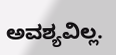ಅವಶ್ಯವಿಲ್ಲ.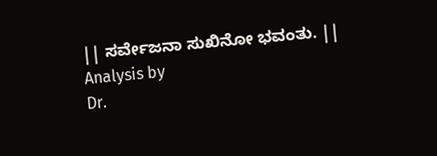|| ಸರ್ವೇಜನಾ ಸುಖಿನೋ ಭವಂತು. ||
Analysis by
Dr.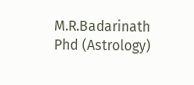M.R.Badarinath
Phd (Astrology)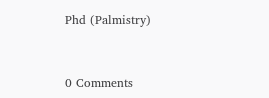Phd (Palmistry)


0 Comments